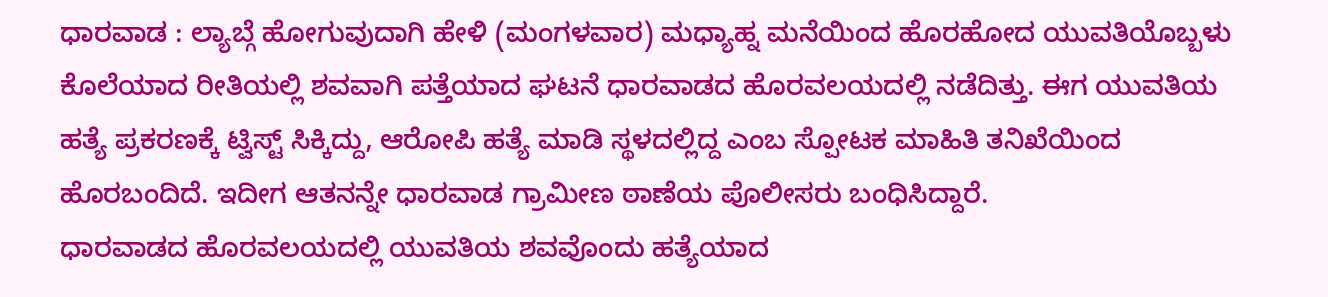ಧಾರವಾಡ : ಲ್ಯಾಬ್ಗೆ ಹೋಗುವುದಾಗಿ ಹೇಳಿ (ಮಂಗಳವಾರ) ಮಧ್ಯಾಹ್ನ ಮನೆಯಿಂದ ಹೊರಹೋದ ಯುವತಿಯೊಬ್ಬಳು ಕೊಲೆಯಾದ ರೀತಿಯಲ್ಲಿ ಶವವಾಗಿ ಪತ್ತೆಯಾದ ಘಟನೆ ಧಾರವಾಡದ ಹೊರವಲಯದಲ್ಲಿ ನಡೆದಿತ್ತು. ಈಗ ಯುವತಿಯ ಹತ್ಯೆ ಪ್ರಕರಣಕ್ಕೆ ಟ್ವಿಸ್ಟ್ ಸಿಕ್ಕಿದ್ದು, ಆರೋಪಿ ಹತ್ಯೆ ಮಾಡಿ ಸ್ಥಳದಲ್ಲಿದ್ದ ಎಂಬ ಸ್ಪೋಟಕ ಮಾಹಿತಿ ತನಿಖೆಯಿಂದ ಹೊರಬಂದಿದೆ. ಇದೀಗ ಆತನನ್ನೇ ಧಾರವಾಡ ಗ್ರಾಮೀಣ ಠಾಣೆಯ ಪೊಲೀಸರು ಬಂಧಿಸಿದ್ದಾರೆ.
ಧಾರವಾಡದ ಹೊರವಲಯದಲ್ಲಿ ಯುವತಿಯ ಶವವೊಂದು ಹತ್ಯೆಯಾದ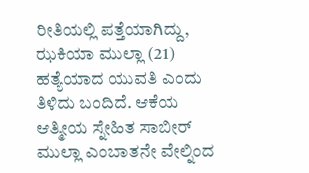ರೀತಿಯಲ್ಲಿ ಪತ್ತೆಯಾಗಿದ್ದು, ಝಕಿಯಾ ಮುಲ್ಲಾ (21) ಹತ್ಯೆಯಾದ ಯುವತಿ ಎಂದು ತಿಳಿದು ಬಂದಿದೆ. ಆಕೆಯ ಆತ್ಮೀಯ ಸ್ನೇಹಿತ ಸಾಬೀರ್ ಮುಲ್ಲಾ ಎಂಬಾತನೇ ವೇಲ್ನಿಂದ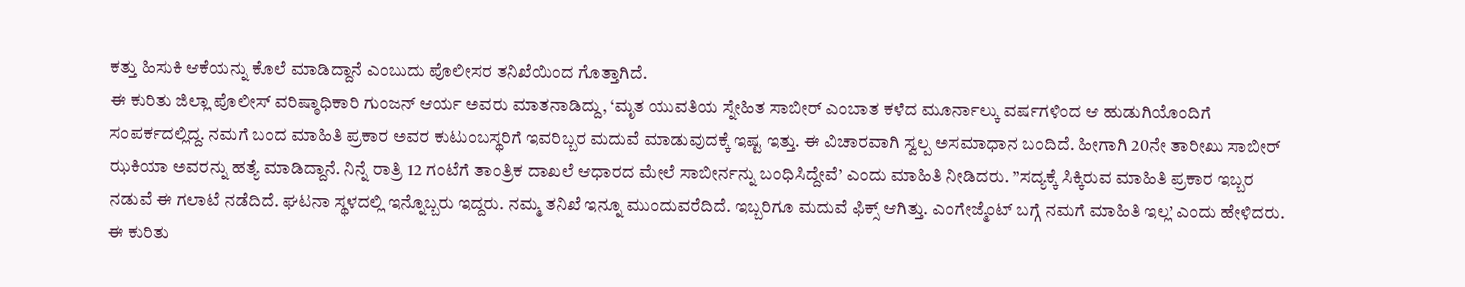ಕತ್ತು ಹಿಸುಕಿ ಆಕೆಯನ್ನು ಕೊಲೆ ಮಾಡಿದ್ದಾನೆ ಎಂಬುದು ಪೊಲೀಸರ ತನಿಖೆಯಿಂದ ಗೊತ್ತಾಗಿದೆ.
ಈ ಕುರಿತು ಜಿಲ್ಲಾ ಪೊಲೀಸ್ ವರಿಷ್ಠಾಧಿಕಾರಿ ಗುಂಜನ್ ಆರ್ಯ ಅವರು ಮಾತನಾಡಿದ್ದು, ‘ಮೃತ ಯುವತಿಯ ಸ್ನೇಹಿತ ಸಾಬೀರ್ ಎಂಬಾತ ಕಳೆದ ಮೂರ್ನಾಲ್ಕು ವರ್ಷಗಳಿಂದ ಆ ಹುಡುಗಿಯೊಂದಿಗೆ ಸಂಪರ್ಕದಲ್ಲಿದ್ದ. ನಮಗೆ ಬಂದ ಮಾಹಿತಿ ಪ್ರಕಾರ ಅವರ ಕುಟುಂಬಸ್ಥರಿಗೆ ಇವರಿಬ್ಬರ ಮದುವೆ ಮಾಡುವುದಕ್ಕೆ ಇಷ್ಟ ಇತ್ತು. ಈ ವಿಚಾರವಾಗಿ ಸ್ವಲ್ಪ ಅಸಮಾಧಾನ ಬಂದಿದೆ. ಹೀಗಾಗಿ 20ನೇ ತಾರೀಖು ಸಾಬೀರ್ ಝಕಿಯಾ ಅವರನ್ನು ಹತ್ಯೆ ಮಾಡಿದ್ದಾನೆ. ನಿನ್ನೆ ರಾತ್ರಿ 12 ಗಂಟೆಗೆ ತಾಂತ್ರಿಕ ದಾಖಲೆ ಆಧಾರದ ಮೇಲೆ ಸಾಬೀರ್ನನ್ನು ಬಂಧಿಸಿದ್ದೇವೆ’ ಎಂದು ಮಾಹಿತಿ ನೀಡಿದರು. ”ಸದ್ಯಕ್ಕೆ ಸಿಕ್ಕಿರುವ ಮಾಹಿತಿ ಪ್ರಕಾರ ಇಬ್ಬರ ನಡುವೆ ಈ ಗಲಾಟೆ ನಡೆದಿದೆ. ಘಟನಾ ಸ್ಥಳದಲ್ಲಿ ಇನ್ನೊಬ್ಬರು ಇದ್ದರು. ನಮ್ಮ ತನಿಖೆ ಇನ್ನೂ ಮುಂದುವರೆದಿದೆ. ಇಬ್ಬರಿಗೂ ಮದುವೆ ಫಿಕ್ಸ್ ಆಗಿತ್ತು. ಎಂಗೇಜ್ಮೆಂಟ್ ಬಗ್ಗೆ ನಮಗೆ ಮಾಹಿತಿ ಇಲ್ಲ’ ಎಂದು ಹೇಳಿದರು.
ಈ ಕುರಿತು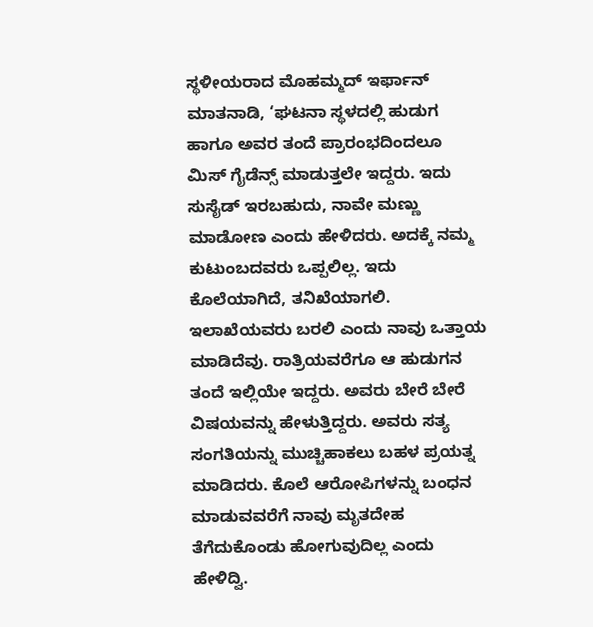ಸ್ಥಳೀಯರಾದ ಮೊಹಮ್ಮದ್ ಇರ್ಫಾನ್ ಮಾತನಾಡಿ, ‘ಘಟನಾ ಸ್ಥಳದಲ್ಲಿ ಹುಡುಗ ಹಾಗೂ ಅವರ ತಂದೆ ಪ್ರಾರಂಭದಿಂದಲೂ ಮಿಸ್ ಗೈಡೆನ್ಸ್ ಮಾಡುತ್ತಲೇ ಇದ್ದರು. ಇದು ಸುಸೈಡ್ ಇರಬಹುದು, ನಾವೇ ಮಣ್ಣು ಮಾಡೋಣ ಎಂದು ಹೇಳಿದರು. ಅದಕ್ಕೆ ನಮ್ಮ ಕುಟುಂಬದವರು ಒಪ್ಪಲಿಲ್ಲ. ಇದು ಕೊಲೆಯಾಗಿದೆ, ತನಿಖೆಯಾಗಲಿ. ಇಲಾಖೆಯವರು ಬರಲಿ ಎಂದು ನಾವು ಒತ್ತಾಯ ಮಾಡಿದೆವು. ರಾತ್ರಿಯವರೆಗೂ ಆ ಹುಡುಗನ ತಂದೆ ಇಲ್ಲಿಯೇ ಇದ್ದರು. ಅವರು ಬೇರೆ ಬೇರೆ ವಿಷಯವನ್ನು ಹೇಳುತ್ತಿದ್ದರು. ಅವರು ಸತ್ಯ ಸಂಗತಿಯನ್ನು ಮುಚ್ಚಿಹಾಕಲು ಬಹಳ ಪ್ರಯತ್ನ ಮಾಡಿದರು. ಕೊಲೆ ಆರೋಪಿಗಳನ್ನು ಬಂಧನ ಮಾಡುವವರೆಗೆ ನಾವು ಮೃತದೇಹ ತೆಗೆದುಕೊಂಡು ಹೋಗುವುದಿಲ್ಲ ಎಂದು ಹೇಳಿದ್ವಿ.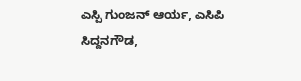ಎಸ್ಪಿ ಗುಂಜನ್ ಆರ್ಯ, ಎಸಿಪಿ ಸಿದ್ದನಗೌಡ,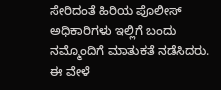ಸೇರಿದಂತೆ ಹಿರಿಯ ಪೊಲೀಸ್ ಅಧಿಕಾರಿಗಳು ಇಲ್ಲಿಗೆ ಬಂದು ನಮ್ಮೊಂದಿಗೆ ಮಾತುಕತೆ ನಡೆಸಿದರು. ಈ ವೇಳೆ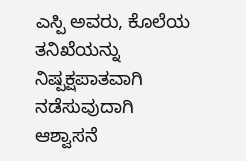ಎಸ್ಪಿ ಅವರು, ಕೊಲೆಯ ತನಿಖೆಯನ್ನು ನಿಷ್ಪಕ್ಷಪಾತವಾಗಿ ನಡೆಸುವುದಾಗಿ ಆಶ್ವಾಸನೆ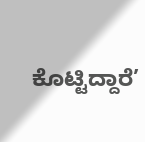ಕೊಟ್ಟಿದ್ದಾರೆ’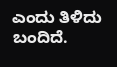ಎಂದು ತಿಳಿದು ಬಂದಿದೆ.